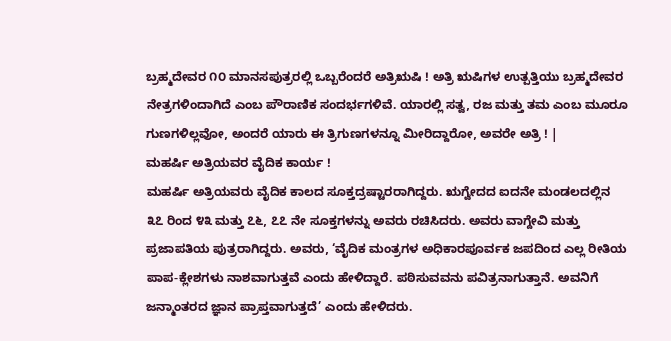ಬ್ರಹ್ಮದೇವರ ೧೦ ಮಾನಸಪುತ್ರರಲ್ಲಿ ಒಬ್ಬರೆಂದರೆ ಅತ್ರಿಋಷಿ ! ಅತ್ರಿ ಋಷಿಗಳ ಉತ್ಪತ್ತಿಯು ಬ್ರಹ್ಮದೇವರ ನೇತ್ರಗಳಿಂದಾಗಿದೆ ಎಂಬ ಪೌರಾಣಿಕ ಸಂದರ್ಭಗಳಿವೆ. ಯಾರಲ್ಲಿ ಸತ್ವ, ರಜ ಮತ್ತು ತಮ ಎಂಬ ಮೂರೂ ಗುಣಗಳಿಲ್ಲವೋ, ಅಂದರೆ ಯಾರು ಈ ತ್ರಿಗುಣಗಳನ್ನೂ ಮೀರಿದ್ದಾರೋ, ಅವರೇ ಅತ್ರಿ ! |
ಮಹರ್ಷಿ ಅತ್ರಿಯವರ ವೈದಿಕ ಕಾರ್ಯ !
ಮಹರ್ಷಿ ಅತ್ರಿಯವರು ವೈದಿಕ ಕಾಲದ ಸೂಕ್ತದ್ರಷ್ಟಾರರಾಗಿದ್ದರು. ಋಗ್ವೇದದ ಐದನೇ ಮಂಡಲದಲ್ಲಿನ ೩೭ ರಿಂದ ೪೩ ಮತ್ತು ೭೬, ೭೭ ನೇ ಸೂಕ್ತಗಳನ್ನು ಅವರು ರಚಿಸಿದರು. ಅವರು ವಾಗ್ದೇವಿ ಮತ್ತು ಪ್ರಜಾಪತಿಯ ಪುತ್ರರಾಗಿದ್ದರು. ಅವರು, ‘ವೈದಿಕ ಮಂತ್ರಗಳ ಅಧಿಕಾರಪೂರ್ವಕ ಜಪದಿಂದ ಎಲ್ಲ ರೀತಿಯ ಪಾಪ-ಕ್ಲೇಶಗಳು ನಾಶವಾಗುತ್ತವೆ ಎಂದು ಹೇಳಿದ್ದಾರೆ. ಪಠಿಸುವವನು ಪವಿತ್ರನಾಗುತ್ತಾನೆ. ಅವನಿಗೆ ಜನ್ಮಾಂತರದ ಜ್ಞಾನ ಪ್ರಾಪ್ತವಾಗುತ್ತದೆ’ ಎಂದು ಹೇಳಿದರು.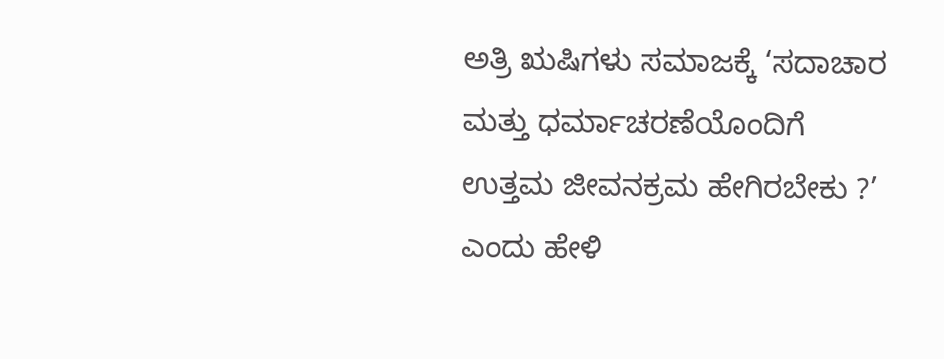ಅತ್ರಿ ಋಷಿಗಳು ಸಮಾಜಕ್ಕೆ ‘ಸದಾಚಾರ ಮತ್ತು ಧರ್ಮಾಚರಣೆಯೊಂದಿಗೆ ಉತ್ತಮ ಜೀವನಕ್ರಮ ಹೇಗಿರಬೇಕು ?’ ಎಂದು ಹೇಳಿ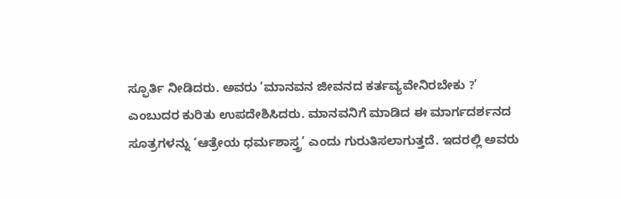ಸ್ಫೂರ್ತಿ ನೀಡಿದರು. ಅವರು ’ಮಾನವನ ಜೀವನದ ಕರ್ತವ್ಯವೇನಿರಬೇಕು ?’
ಎಂಬುದರ ಕುರಿತು ಉಪದೇಶಿಸಿದರು. ಮಾನವನಿಗೆ ಮಾಡಿದ ಈ ಮಾರ್ಗದರ್ಶನದ ಸೂತ್ರಗಳನ್ನು ‘ಆತ್ರೇಯ ಧರ್ಮಶಾಸ್ತ್ರ’ ಎಂದು ಗುರುತಿಸಲಾಗುತ್ತದೆ. ಇದರಲ್ಲಿ ಅವರು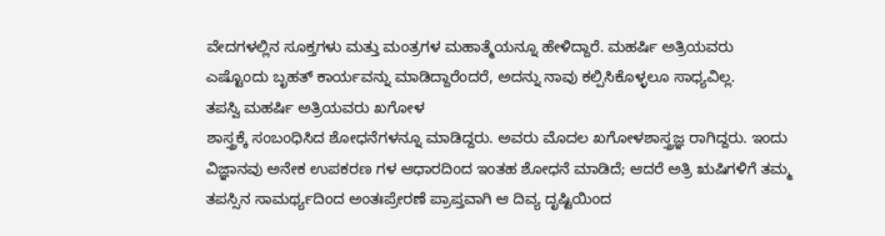ವೇದಗಳಲ್ಲಿನ ಸೂಕ್ತಗಳು ಮತ್ತು ಮಂತ್ರಗಳ ಮಹಾತ್ಮೆಯನ್ನೂ ಹೇಳಿದ್ದಾರೆ. ಮಹರ್ಷಿ ಅತ್ರಿಯವರು ಎಷ್ಟೊಂದು ಬೃಹತ್ ಕಾರ್ಯವನ್ನು ಮಾಡಿದ್ದಾರೆಂದರೆ, ಅದನ್ನು ನಾವು ಕಲ್ಪಿಸಿಕೊಳ್ಳಲೂ ಸಾಧ್ಯವಿಲ್ಲ.
ತಪಸ್ವಿ ಮಹರ್ಷಿ ಅತ್ರಿಯವರು ಖಗೋಳ
ಶಾಸ್ತ್ರಕ್ಕೆ ಸಂಬಂಧಿಸಿದ ಶೋಧನೆಗಳನ್ನೂ ಮಾಡಿದ್ದರು. ಅವರು ಮೊದಲ ಖಗೋಳಶಾಸ್ತ್ರಜ್ಞ ರಾಗಿದ್ದರು. ಇಂದು ವಿಜ್ಞಾನವು ಅನೇಕ ಉಪಕರಣ ಗಳ ಆಧಾರದಿಂದ ಇಂತಹ ಶೋಧನೆ ಮಾಡಿದೆ; ಆದರೆ ಅತ್ರಿ ಋಷಿಗಳಿಗೆ ತಮ್ಮ ತಪಸ್ಸಿನ ಸಾಮರ್ಥ್ಯದಿಂದ ಅಂತಃಪ್ರೇರಣೆ ಪ್ರಾಪ್ತವಾಗಿ ಆ ದಿವ್ಯ ದೃಷ್ಟಿಯಿಂದ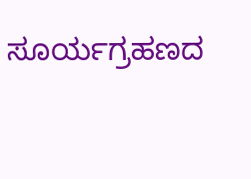ಸೂರ್ಯಗ್ರಹಣದ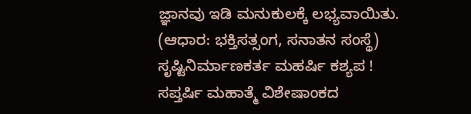ಜ್ಞಾನವು ಇಡಿ ಮನುಕುಲಕ್ಕೆ ಲಭ್ಯವಾಯಿತು.
(ಆಧಾರ: ಭಕ್ತಿಸತ್ಸಂಗ, ಸನಾತನ ಸಂಸ್ಥೆ)
ಸೃಷ್ಟಿನಿರ್ಮಾಣಕರ್ತ ಮಹರ್ಷಿ ಕಶ್ಯಪ !
ಸಪ್ತರ್ಷಿ ಮಹಾತ್ಮೆ ವಿಶೇಷಾಂಕದ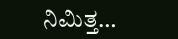ನಿಮಿತ್ತ…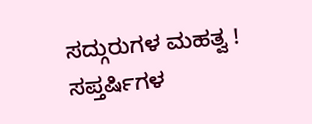ಸದ್ಗುರುಗಳ ಮಹತ್ವ !
ಸಪ್ತರ್ಷಿಗಳ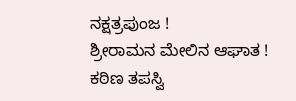ನಕ್ಷತ್ರಪುಂಜ !
ಶ್ರೀರಾಮನ ಮೇಲಿನ ಆಘಾತ !
ಕಠಿಣ ತಪಸ್ವಿ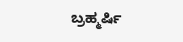ಬ್ರಹ್ಮರ್ಷಿ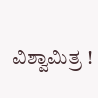ವಿಶ್ವಾಮಿತ್ರ !